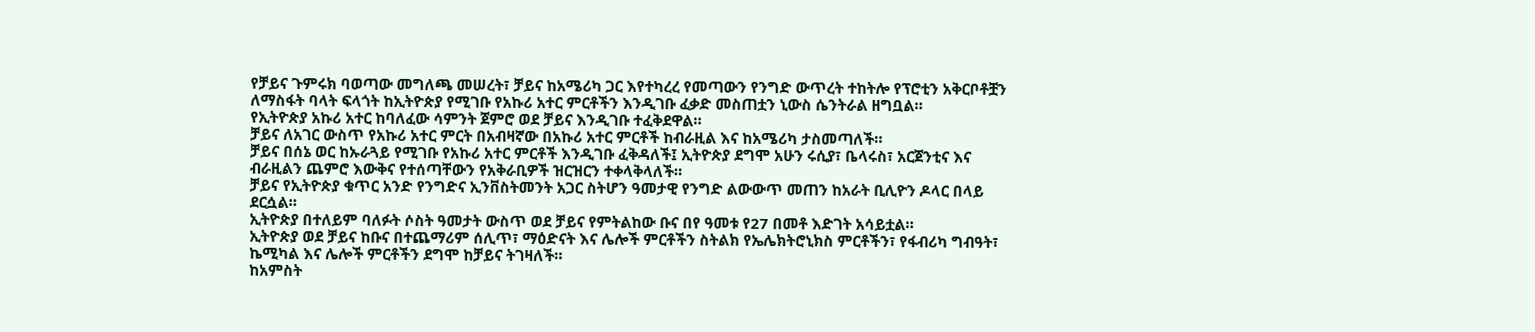የቻይና ጉምሩክ ባወጣው መግለጫ መሠረት፣ ቻይና ከአሜሪካ ጋር እየተካረረ የመጣውን የንግድ ውጥረት ተከትሎ የፕሮቲን አቅርቦቶቿን ለማስፋት ባላት ፍላጎት ከኢትዮጵያ የሚገቡ የአኩሪ አተር ምርቶችን እንዲገቡ ፈቃድ መስጠቷን ኒውስ ሴንትራል ዘግቧል።
የኢትዮጵያ አኩሪ አተር ከባለፈው ሳምንት ጀምሮ ወደ ቻይና እንዲገቡ ተፈቅደዋል።
ቻይና ለአገር ውስጥ የአኩሪ አተር ምርት በአብዛኛው በአኩሪ አተር ምርቶች ከብራዚል እና ከአሜሪካ ታስመጣለች።
ቻይና በሰኔ ወር ከኡራጓይ የሚገቡ የአኩሪ አተር ምርቶች እንዲገቡ ፈቅዳለች፤ ኢትዮጵያ ደግሞ አሁን ሩሲያ፣ ቤላሩስ፣ አርጀንቲና እና ብራዚልን ጨምሮ እውቅና የተሰጣቸውን የአቅራቢዎች ዝርዝርን ተቀላቅላለች።
ቻይና የኢትዮጵያ ቁጥር አንድ የንግድና ኢንቨስትመንት አጋር ስትሆን ዓመታዊ የንግድ ልውውጥ መጠን ከአራት ቢሊዮን ዶላር በላይ ደርሷል።
ኢትዮጵያ በተለይም ባለፉት ሶስት ዓመታት ውስጥ ወደ ቻይና የምትልከው ቡና በየ ዓመቱ የ27 በመቶ እድገት አሳይቷል።
ኢትዮጵያ ወደ ቻይና ከቡና በተጨማሪም ሰሊጥ፣ ማዕድናት እና ሌሎች ምርቶችን ስትልክ የኤሌክትሮኒክስ ምርቶችን፣ የፋብሪካ ግብዓት፣ ኬሚካል እና ሌሎች ምርቶችን ደግሞ ከቻይና ትገዛለች።
ከአምስት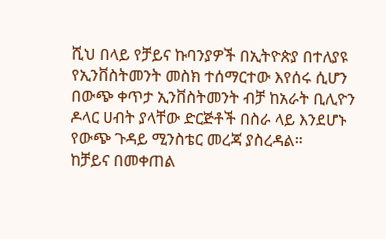ሺህ በላይ የቻይና ኩባንያዎች በኢትዮጵያ በተለያዩ የኢንቨስትመንት መስክ ተሰማርተው እየሰሩ ሲሆን በውጭ ቀጥታ ኢንቨስትመንት ብቻ ከአራት ቢሊዮን ዶላር ሀብት ያላቸው ድርጅቶች በስራ ላይ እንደሆኑ የውጭ ጉዳይ ሚንስቴር መረጃ ያስረዳል።
ከቻይና በመቀጠል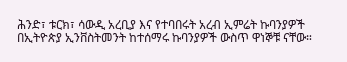ሕንድ፣ ቱርክ፣ ሳውዲ አረቢያ እና የተባበሩት አረብ ኢምሬት ኩባንያዎች በኢትዮጵያ ኢንቨስትመንት ከተሰማሩ ኩባንያዎች ውስጥ ዋነኞቹ ናቸው።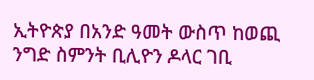ኢትዮጵያ በአንድ ዓመት ውስጥ ከወጪ ንግድ ስምንት ቢሊዮን ዶላር ገቢ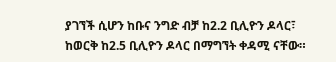ያገኘች ሲሆን ከቡና ንግድ ብቻ ከ2.2 ቢሊዮን ዶላር፣ ከወርቅ ከ2.5 ቢሊዮን ዶላር በማግኘት ቀዳሚ ናቸው።